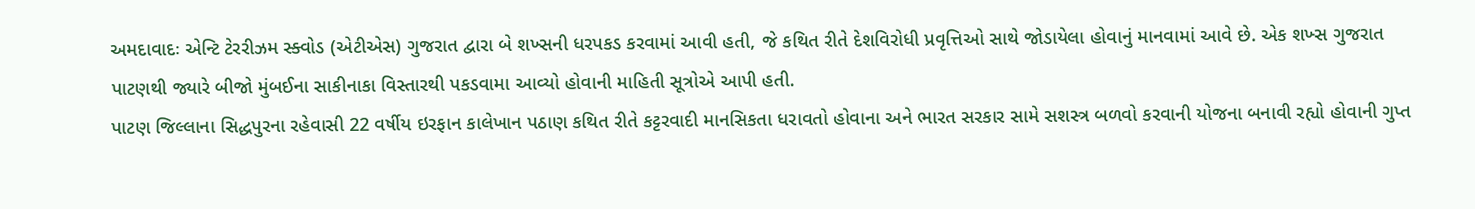અમદાવાદઃ એન્ટિ ટેરરીઝમ સ્ક્વોડ (એટીએસ) ગુજરાત દ્વારા બે શખ્સની ધરપકડ કરવામાં આવી હતી, જે કથિત રીતે દેશવિરોધી પ્રવૃત્તિઓ સાથે જોડાયેલા હોવાનું માનવામાં આવે છે. એક શખ્સ ગુજરાત પાટણથી જ્યારે બીજો મુંબઈના સાકીનાકા વિસ્તારથી પકડવામા આવ્યો હોવાની માહિતી સૂત્રોએ આપી હતી.
પાટણ જિલ્લાના સિદ્ધપુરના રહેવાસી 22 વર્ષીય ઇરફાન કાલેખાન પઠાણ કથિત રીતે કટ્ટરવાદી માનસિકતા ધરાવતો હોવાના અને ભારત સરકાર સામે સશસ્ત્ર બળવો કરવાની યોજના બનાવી રહ્યો હોવાની ગુપ્ત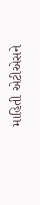માહિતી એટીએસને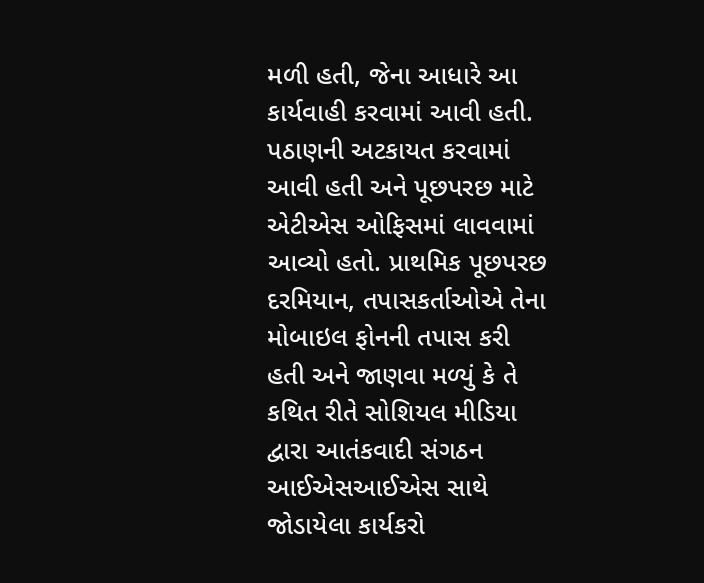મળી હતી, જેના આધારે આ કાર્યવાહી કરવામાં આવી હતી.
પઠાણની અટકાયત કરવામાં આવી હતી અને પૂછપરછ માટે એટીએસ ઓફિસમાં લાવવામાં આવ્યો હતો. પ્રાથમિક પૂછપરછ દરમિયાન, તપાસકર્તાઓએ તેના મોબાઇલ ફોનની તપાસ કરી હતી અને જાણવા મળ્યું કે તે કથિત રીતે સોશિયલ મીડિયા દ્વારા આતંકવાદી સંગઠન આઈએસઆઈએસ સાથે જોડાયેલા કાર્યકરો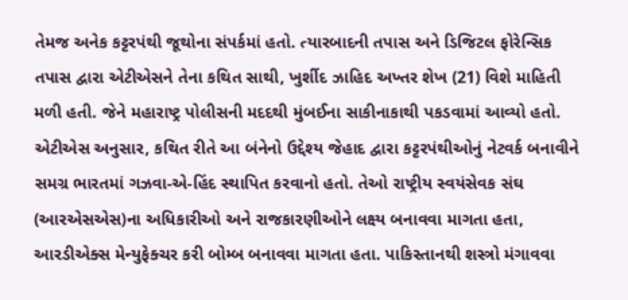તેમજ અનેક કટ્ટરપંથી જૂથોના સંપર્કમાં હતો. ત્યારબાદની તપાસ અને ડિજિટલ ફોરેન્સિક તપાસ દ્વારા એટીએસને તેના કથિત સાથી, ખુર્શીદ ઝાહિદ અખ્તર શેખ (21) વિશે માહિતી મળી હતી. જેને મહારાષ્ટ્ર પોલીસની મદદથી મુંબઈના સાકીનાકાથી પકડવામાં આવ્યો હતો.
એટીએસ અનુસાર, કથિત રીતે આ બંનેનો ઉદ્દેશ્ય જેહાદ દ્વારા કટ્ટરપંથીઓનું નેટવર્ક બનાવીને સમગ્ર ભારતમાં ગઝવા-એ-હિંદ સ્થાપિત કરવાનો હતો. તેઓ રાષ્ટ્રીય સ્વયંસેવક સંઘ (આરએસએસ)ના અધિકારીઓ અને રાજકારણીઓને લક્ષ્ય બનાવવા માગતા હતા, આરડીએક્સ મેન્યુફેક્ચર કરી બોમ્બ બનાવવા માગતા હતા. પાકિસ્તાનથી શસ્ત્રો મંગાવવા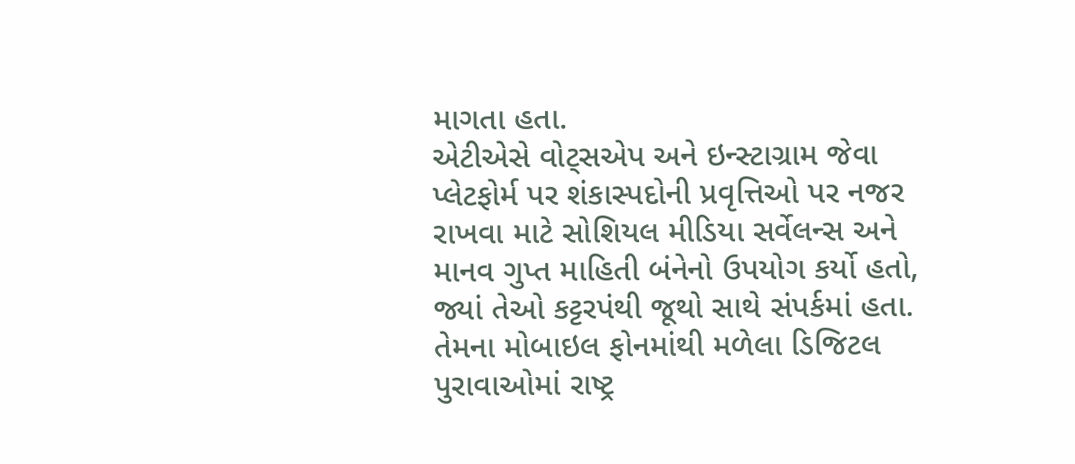માગતા હતા.
એટીએસે વોટ્સએપ અને ઇન્સ્ટાગ્રામ જેવા પ્લેટફોર્મ પર શંકાસ્પદોની પ્રવૃત્તિઓ પર નજર રાખવા માટે સોશિયલ મીડિયા સર્વેલન્સ અને માનવ ગુપ્ત માહિતી બંનેનો ઉપયોગ કર્યો હતો, જ્યાં તેઓ કટ્ટરપંથી જૂથો સાથે સંપર્કમાં હતા. તેમના મોબાઇલ ફોનમાંથી મળેલા ડિજિટલ પુરાવાઓમાં રાષ્ટ્ર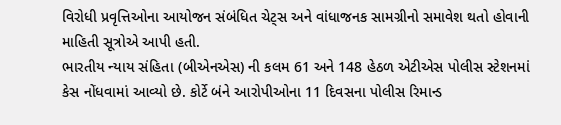વિરોધી પ્રવૃત્તિઓના આયોજન સંબંધિત ચેટ્સ અને વાંધાજનક સામગ્રીનો સમાવેશ થતો હોવાની માહિતી સૂત્રોએ આપી હતી.
ભારતીય ન્યાય સંહિતા (બીએનએસ) ની કલમ 61 અને 148 હેઠળ એટીએસ પોલીસ સ્ટેશનમાં કેસ નોંધવામાં આવ્યો છે. કોર્ટે બંને આરોપીઓના 11 દિવસના પોલીસ રિમાન્ડ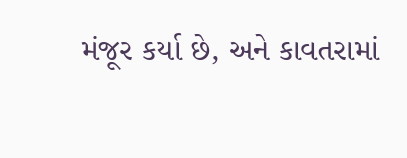મંજૂર કર્યા છે, અને કાવતરામાં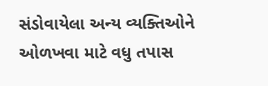સંડોવાયેલા અન્ય વ્યક્તિઓને ઓળખવા માટે વધુ તપાસ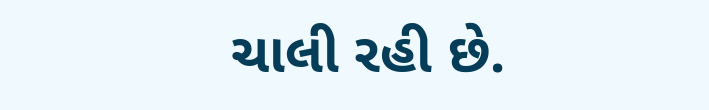ચાલી રહી છે.